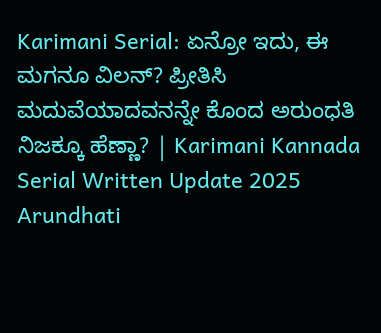Karimani Serial: ಏನ್ರೋ ಇದು, ಈ ಮಗನೂ ವಿಲನ್? ಪ್ರೀತಿಸಿ ಮದುವೆಯಾದವನನ್ನೇ ಕೊಂದ ಅರುಂಧತಿ ನಿಜಕ್ಕೂ ಹೆಣ್ಣಾ? | Karimani Kannada Serial Written Update 2025 Arundhati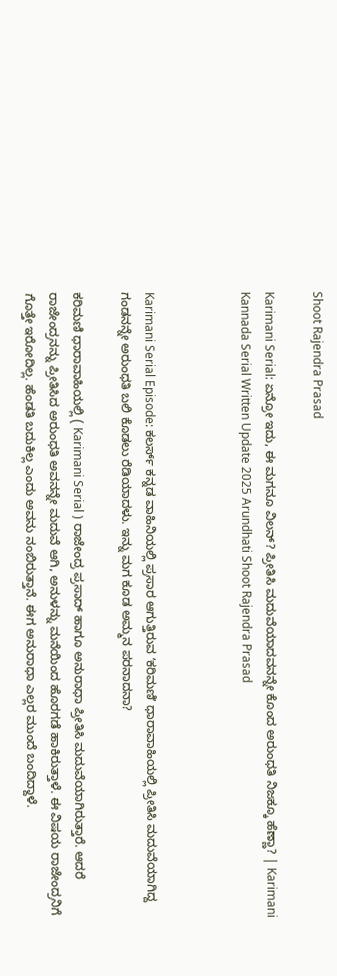Shoot Rajendra Prasad

Karimani Serial: ಏನ್ರೋ ಇದು, ಈ ಮಗನೂ ವಿಲನ್? ಪ್ರೀತಿಸಿ ಮದುವೆಯಾದವನನ್ನೇ ಕೊಂದ ಅರುಂಧತಿ ನಿಜಕ್ಕೂ ಹೆಣ್ಣಾ? | Karimani Kannada Serial Written Update 2025 Arundhati Shoot Rajendra Prasad



Karimani Serial Episode: ಕಲರ್ಸ್‌ ಕನ್ನಡ ವಾಹಿನಿಯಲ್ಲಿ ಪ್ರಸಾರ ಆಗುತ್ತಿರುವ ʼಕರಿಮಣಿʼ ಧಾರಾವಾಹಿಯಲ್ಲಿ ಪ್ರೀತಿಸಿ ಮದುವೆಯಾಗಿದ್ದ ಗಂಡನನ್ನೇ ಅರುಂಧತಿ ಬಲಿ ಕೊಡಲು ರೆಡಿಯಾದಳು. ಇನ್ನು ಮಗ ಕೂಡ ಅಮ್ಮನ ಪರನಾದನಾ?

ಕರಿಮಣಿ ಧಾರಾವಾಹಿಯಲ್ಲಿ ( Karimani Serial ) ರಾಜೇಂದ್ರ ಪ್ರಸಾದ್‌ ಹಾಗೂ ಅನುರಾಧಾ ಪ್ರೀತಿಸಿ ಮದುವೆಯಾಗಿರುತ್ತಾರೆ. ಆದರೆ ರಾಜೇಂದ್ರನನ್ನು ಪ್ರೀತಿಸಿದ ಅರುಂಧತಿ ಅವನನ್ನೇ ಮದುವೆ ಆಗಿ, ಅನುಳನ್ನು ಮನೆಯಿಂದ ಹೊರಗಡೆ ಹಾಕಿರುತ್ತಾಳೆ. ಈ ವಿಷಯ ರಾಜೇಂದ್ರನಿಗೆ ಗೊತ್ತೇ ಇರೋದಿಲ್ಲ. ಹೆಂಡತಿ ಬದುಕಿಲ್ಲ ಎಂದು ಅವನು ನಂಬಿರುತ್ತಾನೆ. ಈಗ ಅನುರಾಧಾ ಎಲ್ಲರ ಮುಂದೆ ಬಂದಿದ್ದಾಳೆ.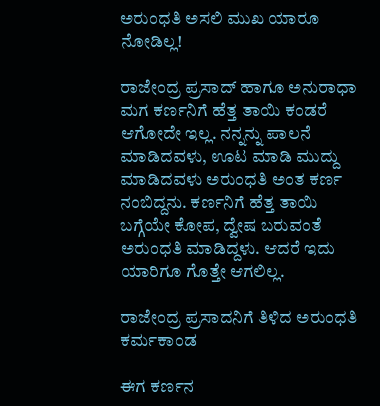ಅರುಂಧತಿ ಅಸಲಿ ಮುಖ ಯಾರೂ ನೋಡಿಲ್ಲ!

ರಾಜೇಂದ್ರ ಪ್ರಸಾದ್‌ ಹಾಗೂ ಅನುರಾಧಾ ಮಗ ಕರ್ಣನಿಗೆ ಹೆತ್ತ ತಾಯಿ ಕಂಡರೆ ಆಗೋದೇ ಇಲ್ಲ. ನನ್ನನ್ನು ಪಾಲನೆ ಮಾಡಿದವಳು, ಊಟ ಮಾಡಿ ಮುದ್ದು ಮಾಡಿದವಳು ಅರುಂಧತಿ ಅಂತ ಕರ್ಣ ನಂಬಿದ್ದನು. ಕರ್ಣನಿಗೆ ಹೆತ್ತ ತಾಯಿ ಬಗ್ಗೆಯೇ ಕೋಪ, ದ್ವೇಷ ಬರುವಂತೆ ಅರುಂಧತಿ ಮಾಡಿದ್ದಳು. ಆದರೆ ಇದು ಯಾರಿಗೂ ಗೊತ್ತೇ ಆಗಲಿಲ್ಲ.

ರಾಜೇಂದ್ರ ಪ್ರಸಾದನಿಗೆ ತಿಳಿದ ಅರುಂಧತಿ ಕರ್ಮಕಾಂಡ

ಈಗ ಕರ್ಣನ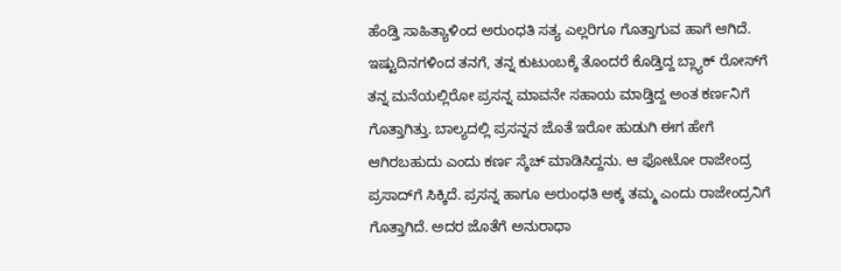ಹೆಂಡ್ತಿ ಸಾಹಿತ್ಯಾಳಿಂದ ಅರುಂಧತಿ ಸತ್ಯ ಎಲ್ಲರಿಗೂ ಗೊತ್ತಾಗುವ ಹಾಗೆ ಆಗಿದೆ. ಇಷ್ಟುದಿನಗಳಿಂದ ತನಗೆ, ತನ್ನ ಕುಟುಂಬಕ್ಕೆ ತೊಂದರೆ ಕೊಡ್ತಿದ್ದ ಬ್ಲ್ಯಾಕ್‌ ರೋಸ್‌ಗೆ ತನ್ನ ಮನೆಯಲ್ಲಿರೋ ಪ್ರಸನ್ನ ಮಾವನೇ ಸಹಾಯ ಮಾಡ್ತಿದ್ದ ಅಂತ ಕರ್ಣನಿಗೆ ಗೊತ್ತಾಗಿತ್ತು. ಬಾಲ್ಯದಲ್ಲಿ ಪ್ರಸನ್ನನ ಜೊತೆ ಇರೋ ಹುಡುಗಿ ಈಗ ಹೇಗೆ ಆಗಿರಬಹುದು ಎಂದು ಕರ್ಣ ಸ್ಕೆಚ್‌ ಮಾಡಿಸಿದ್ದನು. ಆ ಫೋಟೋ ರಾಜೇಂದ್ರ ಪ್ರಸಾದ್‌ಗೆ ಸಿಕ್ಕಿದೆ. ಪ್ರಸನ್ನ ಹಾಗೂ ಅರುಂಧತಿ ಅಕ್ಕ ತಮ್ಮ ಎಂದು ರಾಜೇಂದ್ರನಿಗೆ ಗೊತ್ತಾಗಿದೆ. ಅದರ ಜೊತೆಗೆ ಅನುರಾಧಾ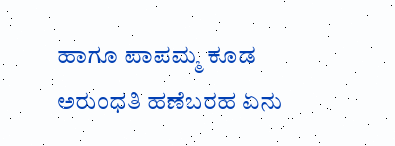ಹಾಗೂ ಪಾಪಮ್ಮ ಕೂಡ ಅರುಂಧತಿ ಹಣೆಬರಹ ಏನು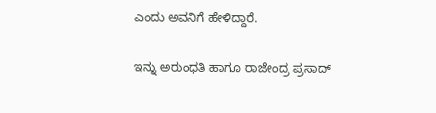ಎಂದು ಅವನಿಗೆ ಹೇಳಿದ್ದಾರೆ.

ಇನ್ನು ಅರುಂಧತಿ ಹಾಗೂ ರಾಜೇಂದ್ರ ಪ್ರಸಾದ್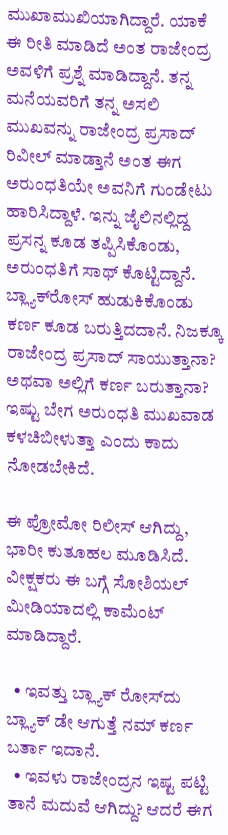ಮುಖಾಮುಖಿಯಾಗಿದ್ದಾರೆ. ಯಾಕೆ ಈ ರೀತಿ ಮಾಡಿದೆ ಅಂತ ರಾಜೇಂದ್ರ ಅವಳಿಗೆ ಪ್ರಶ್ನೆ ಮಾಡಿದ್ದಾನೆ. ತನ್ನ ಮನೆಯವರಿಗೆ ತನ್ನ ಅಸಲಿ ಮುಖವನ್ನು ರಾಜೇಂದ್ರ ಪ್ರಸಾದ್‌ ರಿವೀಲ್‌ ಮಾಡ್ತಾನೆ ಅಂತ ಈಗ ಅರುಂಧತಿಯೇ ಅವನಿಗೆ ಗುಂಡೇಟು ಹಾರಿಸಿದ್ದಾಳೆ. ಇನ್ನು ಜೈಲಿನಲ್ಲಿದ್ದ ಪ್ರಸನ್ನ ಕೂಡ ತಪ್ಪಿಸಿಕೊಂಡು, ಅರುಂಧತಿಗೆ ಸಾಥ್‌ ಕೊಟ್ಟಿದ್ದಾನೆ. ಬ್ಲ್ಯಾಕ್‌ರೋಸ್‌ ಹುಡುಕಿಕೊಂಡು ಕರ್ಣ ಕೂಡ ಬರುತ್ತಿದದಾನೆ. ನಿಜಕ್ಕೂ ರಾಜೇಂದ್ರ ಪ್ರಸಾದ್‌ ಸಾಯುತ್ತಾನಾ? ಅಥವಾ ಅಲ್ಲಿಗೆ ಕರ್ಣ ಬರುತ್ತಾನಾ? ಇಷ್ಟು ಬೇಗ ಅರುಂಧತಿ ಮುಖವಾಡ ಕಳಚಿಬೀಳುತ್ತಾ ಎಂದು ಕಾದು ನೋಡಬೇಕಿದೆ.

ಈ ಪ್ರೋಮೋ ರಿಲೀಸ್‌ ಆಗಿದ್ದು, ಭಾರೀ ಕುತೂಹಲ ಮೂಡಿಸಿದೆ. ವೀಕ್ಷಕರು ಈ ಬಗ್ಗೆ ಸೋಶಿಯಲ್‌ ಮೀಡಿಯಾದಲ್ಲಿ ಕಾಮೆಂಟ್‌ ಮಾಡಿದ್ದಾರೆ.

  • ಇವತ್ತು ಬ್ಲ್ಯಾಕ್ ರೋಸ್‌ದು ಬ್ಲ್ಯಾಕ್ ಡೇ ಆಗುತ್ತೆ ನಮ್ ಕರ್ಣ ಬರ್ತಾ ಇದಾನೆ.
  • ಇವಳು ರಾಜೇಂದ್ರನ ಇಷ್ಟ ಪಟ್ಟಿ ತಾನೆ ಮದುವೆ ಆಗಿದ್ದು? ಆದರೆ ಈಗ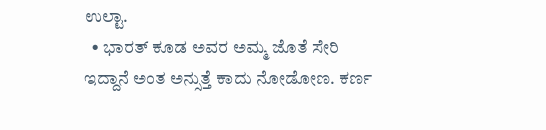ಉಲ್ಟಾ.
  • ಭಾರತ್ ಕೂಡ ಅವರ ಅಮ್ಮ ಜೊತೆ ಸೇರಿ ಇದ್ದಾನೆ ಅಂತ ಅನ್ಸುತ್ತೆ ಕಾದು ನೋಡೋಣ. ಕರ್ಣ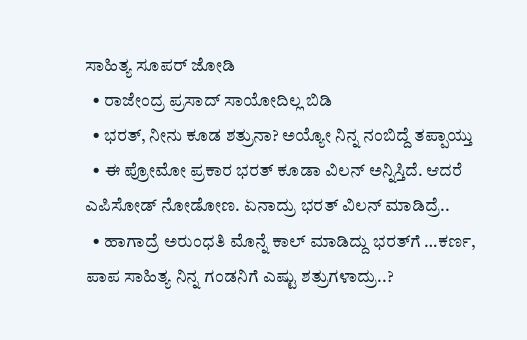ಸಾಹಿತ್ಯ ಸೂಪರ್ ಜೋಡಿ
  • ರಾಜೇಂದ್ರ ಪ್ರಸಾದ್ ಸಾಯೋದಿಲ್ಲ ಬಿಡಿ
  • ಭರತ್, ನೀನು ಕೂಡ ಶತ್ರುನಾ? ಅಯ್ಯೋ ನಿನ್ನ ನಂಬಿದ್ದೆ ತಪ್ಪಾಯ್ತು
  • ಈ ಪ್ರೋಮೋ ಪ್ರಕಾರ ಭರತ್ ಕೂಡಾ ವಿಲನ್ ಅನ್ನಿಸ್ತಿದೆ. ಆದರೆ ಎಪಿಸೋಡ್ ನೋಡೋಣ. ಏನಾದ್ರು ಭರತ್ ವಿಲನ್ ಮಾಡಿದ್ರೆ..
  • ಹಾಗಾದ್ರೆ ಅರುಂಧತಿ ಮೊನ್ನೆ ಕಾಲ್ ಮಾಡಿದ್ದು ಭರತ್‌ಗೆ …ಕರ್ಣ, ಪಾಪ ಸಾಹಿತ್ಯ ನಿನ್ನ ಗಂಡನಿಗೆ ಎಷ್ಟು ಶತ್ರುಗಳಾದ್ರು..?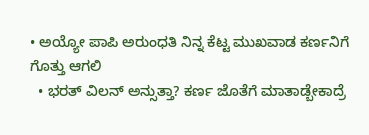• ಅಯ್ಯೋ ಪಾಪಿ ಅರುಂಧತಿ ನಿನ್ನ ಕೆಟ್ಟ ಮುಖವಾಡ ಕರ್ಣನಿಗೆ ಗೊತ್ತು ಆಗಲಿ
  • ಭರತ್ ವಿಲನ್ ಅನ್ಸುತ್ತಾ? ಕರ್ಣ ಜೊತೆಗೆ ಮಾತಾಡ್ಬೇಕಾದ್ರೆ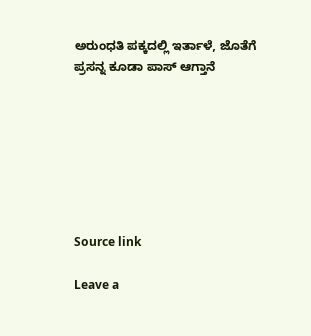ಅರುಂಧತಿ ಪಕ್ಕದಲ್ಲಿ ಇರ್ತಾಳೆ, ಜೊತೆಗೆ ಪ್ರಸನ್ನ ಕೂಡಾ ಪಾಸ್ ಆಗ್ತಾನೆ







Source link

Leave a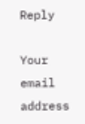Reply

Your email address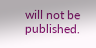will not be published.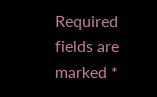Required fields are marked *